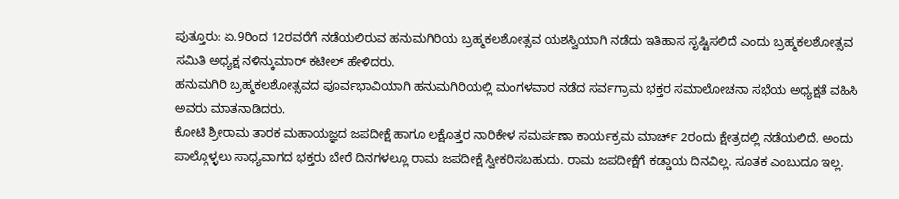ಪುತ್ತೂರು: ಏ.9ರಿಂದ 12ರವರೆಗೆ ನಡೆಯಲಿರುವ ಹನುಮಗಿರಿಯ ಬ್ರಹ್ಮಕಲಶೋತ್ಸವ ಯಶಸ್ವಿಯಾಗಿ ನಡೆದು ಇತಿಹಾಸ ಸೃಷ್ಟಿಸಲಿದೆ ಎಂದು ಬ್ರಹ್ಮಕಲಶೋತ್ಸವ ಸಮಿತಿ ಅಧ್ಯಕ್ಷ ನಳಿನ್ಕುಮಾರ್ ಕಟೀಲ್ ಹೇಳಿದರು.
ಹನುಮಗಿರಿ ಬ್ರಹ್ಮಕಲಶೋತ್ಸವದ ಪೂರ್ವಭಾವಿಯಾಗಿ ಹನುಮಗಿರಿಯಲ್ಲಿ ಮಂಗಳವಾರ ನಡೆದ ಸರ್ವಗ್ರಾಮ ಭಕ್ತರ ಸಮಾಲೋಚನಾ ಸಭೆಯ ಅಧ್ಯಕ್ಷತೆ ವಹಿಸಿ ಅವರು ಮಾತನಾಡಿದರು.
ಕೋಟಿ ಶ್ರೀರಾಮ ತಾರಕ ಮಹಾಯಜ್ಞದ ಜಪದೀಕ್ಷೆ ಹಾಗೂ ಲಕ್ಷೊತ್ತರ ನಾರಿಕೇಳ ಸಮರ್ಪಣಾ ಕಾರ್ಯಕ್ರಮ ಮಾರ್ಚ್ 2ರಂದು ಕ್ಷೇತ್ರದಲ್ಲಿ ನಡೆಯಲಿದೆ. ಅಂದು ಪಾಲ್ಗೊಳ್ಳಲು ಸಾಧ್ಯವಾಗದ ಭಕ್ತರು ಬೇರೆ ದಿನಗಳಲ್ಲೂ ರಾಮ ಜಪದೀಕ್ಷೆ ಸ್ವೀಕರಿಸಬಹುದು. ರಾಮ ಜಪದೀಕ್ಷೆಗೆ ಕಡ್ಡಾಯ ದಿನವಿಲ್ಲ. ಸೂತಕ ಎಂಬುದೂ ಇಲ್ಲ.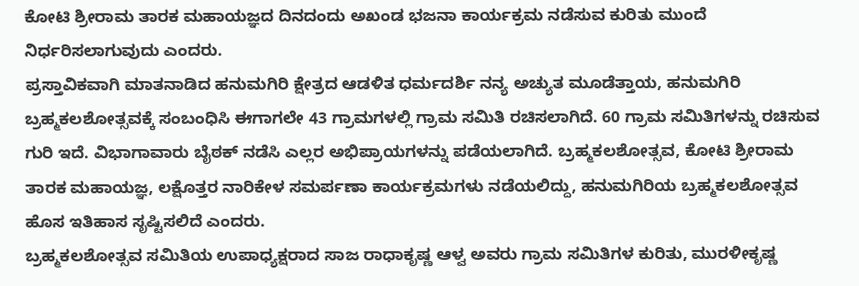ಕೋಟಿ ಶ್ರೀರಾಮ ತಾರಕ ಮಹಾಯಜ್ಞದ ದಿನದಂದು ಅಖಂಡ ಭಜನಾ ಕಾರ್ಯಕ್ರಮ ನಡೆಸುವ ಕುರಿತು ಮುಂದೆ ನಿರ್ಧರಿಸಲಾಗುವುದು ಎಂದರು.
ಪ್ರಸ್ತಾವಿಕವಾಗಿ ಮಾತನಾಡಿದ ಹನುಮಗಿರಿ ಕ್ಷೇತ್ರದ ಆಡಳಿತ ಧರ್ಮದರ್ಶಿ ನನ್ಯ ಅಚ್ಯುತ ಮೂಡೆತ್ತಾಯ, ಹನುಮಗಿರಿ ಬ್ರಹ್ಮಕಲಶೋತ್ಸವಕ್ಕೆ ಸಂಬಂಧಿಸಿ ಈಗಾಗಲೇ 43 ಗ್ರಾಮಗಳಲ್ಲಿ ಗ್ರಾಮ ಸಮಿತಿ ರಚಿಸಲಾಗಿದೆ. 60 ಗ್ರಾಮ ಸಮಿತಿಗಳನ್ನು ರಚಿಸುವ ಗುರಿ ಇದೆ. ವಿಭಾಗಾವಾರು ಬೈಠಕ್ ನಡೆಸಿ ಎಲ್ಲರ ಅಭಿಪ್ರಾಯಗಳನ್ನು ಪಡೆಯಲಾಗಿದೆ. ಬ್ರಹ್ಮಕಲಶೋತ್ಸವ, ಕೋಟಿ ಶ್ರೀರಾಮ ತಾರಕ ಮಹಾಯಜ್ಞ, ಲಕ್ಷೊತ್ತರ ನಾರಿಕೇಳ ಸಮರ್ಪಣಾ ಕಾರ್ಯಕ್ರಮಗಳು ನಡೆಯಲಿದ್ದು, ಹನುಮಗಿರಿಯ ಬ್ರಹ್ಮಕಲಶೋತ್ಸವ ಹೊಸ ಇತಿಹಾಸ ಸೃಷ್ಟಿಸಲಿದೆ ಎಂದರು.
ಬ್ರಹ್ಮಕಲಶೋತ್ಸವ ಸಮಿತಿಯ ಉಪಾಧ್ಯಕ್ಷರಾದ ಸಾಜ ರಾಧಾಕೃಷ್ಣ ಆಳ್ವ ಅವರು ಗ್ರಾಮ ಸಮಿತಿಗಳ ಕುರಿತು, ಮುರಳೀಕೃಷ್ಣ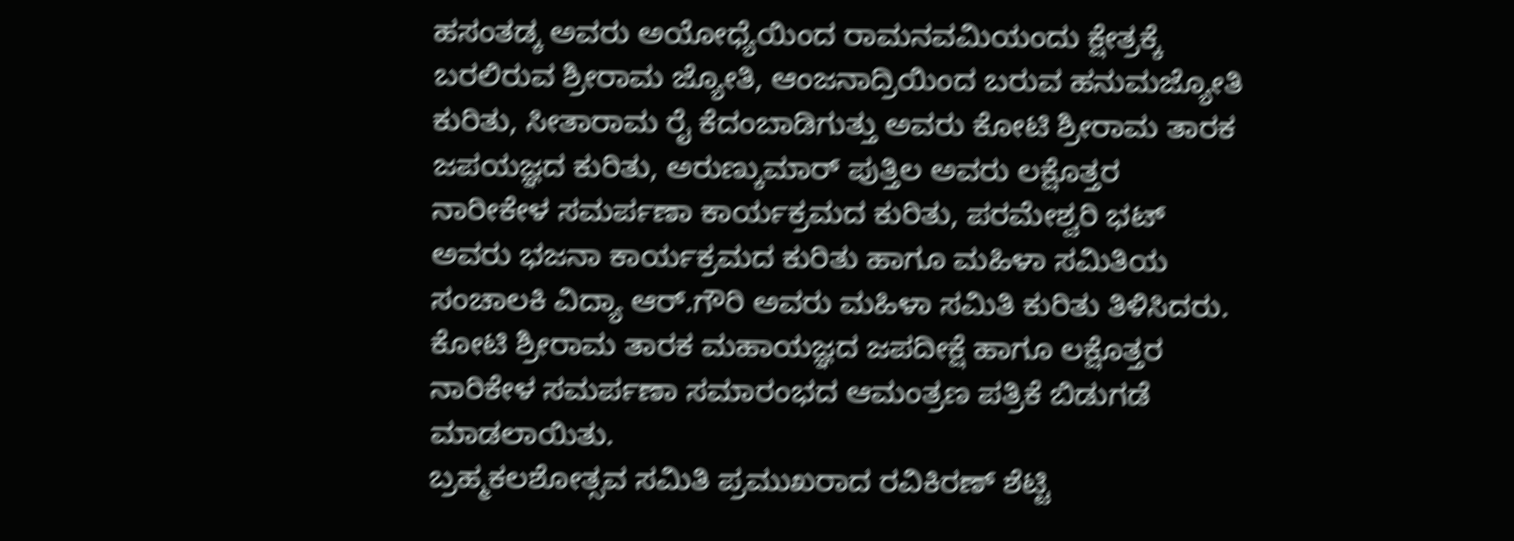ಹಸಂತಡ್ಕ ಅವರು ಅಯೋಧ್ಯೆಯಿಂದ ರಾಮನವಮಿಯಂದು ಕ್ಷೇತ್ರಕ್ಕೆ ಬರಲಿರುವ ಶ್ರೀರಾಮ ಜ್ಯೋತಿ, ಆಂಜನಾದ್ರಿಯಿಂದ ಬರುವ ಹನುಮಜ್ಯೋತಿ ಕುರಿತು, ಸೀತಾರಾಮ ರೈ ಕೆದಂಬಾಡಿಗುತ್ತು ಅವರು ಕೋಟಿ ಶ್ರೀರಾಮ ತಾರಕ ಜಪಯಜ್ಞದ ಕುರಿತು, ಅರುಣ್ಕುಮಾರ್ ಪುತ್ತಿಲ ಅವರು ಲಕ್ಷೊತ್ತರ ನಾರೀಕೇಳ ಸಮರ್ಪಣಾ ಕಾರ್ಯಕ್ರಮದ ಕುರಿತು, ಪರಮೇಶ್ವರಿ ಭಟ್ ಅವರು ಭಜನಾ ಕಾರ್ಯಕ್ರಮದ ಕುರಿತು ಹಾಗೂ ಮಹಿಳಾ ಸಮಿತಿಯ ಸಂಚಾಲಕಿ ವಿದ್ಯಾ ಆರ್.ಗೌರಿ ಅವರು ಮಹಿಳಾ ಸಮಿತಿ ಕುರಿತು ತಿಳಿಸಿದರು.
ಕೋಟಿ ಶ್ರೀರಾಮ ತಾರಕ ಮಹಾಯಜ್ಞದ ಜಪದೀಕ್ಷೆ ಹಾಗೂ ಲಕ್ಷೊತ್ತರ ನಾರಿಕೇಳ ಸಮರ್ಪಣಾ ಸಮಾರಂಭದ ಆಮಂತ್ರಣ ಪತ್ರಿಕೆ ಬಿಡುಗಡೆ ಮಾಡಲಾಯಿತು.
ಬ್ರಹ್ಮಕಲಶೋತ್ಸವ ಸಮಿತಿ ಪ್ರಮುಖರಾದ ರವಿಕಿರಣ್ ಶೆಟ್ಟಿ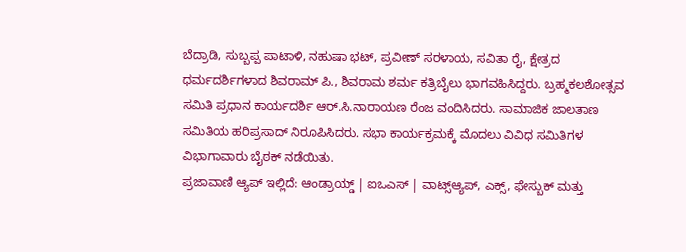ಬೆದ್ರಾಡಿ, ಸುಬ್ಬಪ್ಪ ಪಾಟಾಳಿ, ನಹುಷಾ ಭಟ್, ಪ್ರವೀಣ್ ಸರಳಾಯ, ಸವಿತಾ ರೈ, ಕ್ಷೇತ್ರದ ಧರ್ಮದರ್ಶಿಗಳಾದ ಶಿವರಾಮ್ ಪಿ., ಶಿವರಾಮ ಶರ್ಮ ಕತ್ರಿಬೈಲು ಭಾಗವಹಿಸಿದ್ದರು. ಬ್ರಹ್ಮಕಲಶೋತ್ಸವ ಸಮಿತಿ ಪ್ರಧಾನ ಕಾರ್ಯದರ್ಶಿ ಆರ್.ಸಿ.ನಾರಾಯಣ ರೆಂಜ ವಂದಿಸಿದರು. ಸಾಮಾಜಿಕ ಜಾಲತಾಣ ಸಮಿತಿಯ ಹರಿಪ್ರಸಾದ್ ನಿರೂಪಿಸಿದರು. ಸಭಾ ಕಾರ್ಯಕ್ರಮಕ್ಕೆ ಮೊದಲು ವಿವಿಧ ಸಮಿತಿಗಳ ವಿಭಾಗಾವಾರು ಬೈಠಕ್ ನಡೆಯಿತು.
ಪ್ರಜಾವಾಣಿ ಆ್ಯಪ್ ಇಲ್ಲಿದೆ: ಆಂಡ್ರಾಯ್ಡ್ | ಐಒಎಸ್ | ವಾಟ್ಸ್ಆ್ಯಪ್, ಎಕ್ಸ್, ಫೇಸ್ಬುಕ್ ಮತ್ತು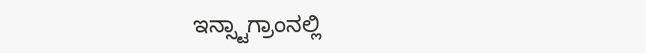ಇನ್ಸ್ಟಾಗ್ರಾಂನಲ್ಲಿ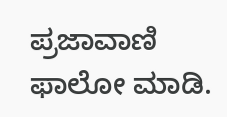ಪ್ರಜಾವಾಣಿ ಫಾಲೋ ಮಾಡಿ.